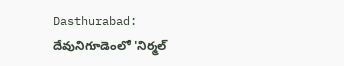Dasthurabad: దేవునిగూడెంలో 'నిర్మల్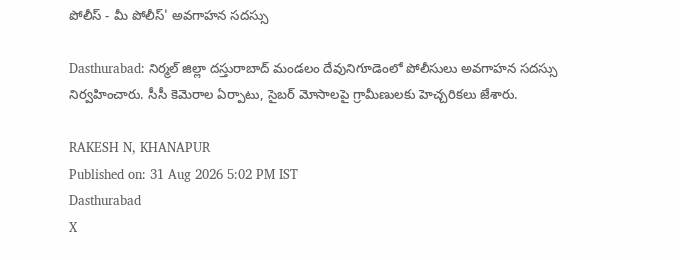పోలీస్ - మీ పోలీస్' అవగాహన సదస్సు

Dasthurabad: నిర్మల్ జిల్లా దస్తురాబాద్ మండలం దేవునిగూడెంలో పోలీసులు అవగాహన సదస్సు నిర్వహించారు. సీసీ కెమెరాల ఏర్పాటు, సైబర్ మోసాలపై గ్రామీణులకు హెచ్చరికలు జేశారు.

RAKESH N, KHANAPUR
Published on: 31 Aug 2026 5:02 PM IST
Dasthurabad
X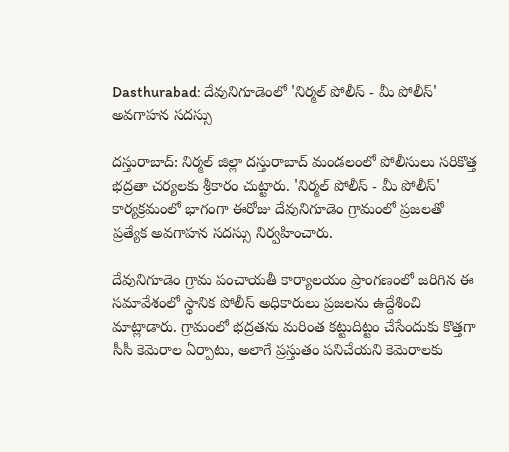Dasthurabad: దేవునిగూడెంలో 'నిర్మల్ పోలీస్ - మీ పోలీస్' అవగాహన సదస్సు

దస్తురాబాద్: నిర్మల్ జిల్లా దస్తురాబాద్ మండలంలో పోలీసులు సరికొత్త భద్రతా చర్యలకు శ్రీకారం చుట్టారు. 'నిర్మల్ పోలీస్ - మీ పోలీస్' కార్యక్రమంలో భాగంగా ఈరోజు దేవునిగూడెం గ్రామంలో ప్రజలతో ప్రత్యేక అవగాహన సదస్సు నిర్వహించారు.

దేవునిగూడెం గ్రామ పంచాయతీ కార్యాలయం ప్రాంగణంలో జరిగిన ఈ సమావేశంలో స్థానిక పోలీస్ అధికారులు ప్రజలను ఉద్దేశించి మాట్లాడారు. గ్రామంలో భద్రతను మరింత కట్టుదిట్టం చేసేందుకు కొత్తగా సీసీ కెమెరాల ఏర్పాటు, అలాగే ప్రస్తుతం పనిచేయని కెమెరాలకు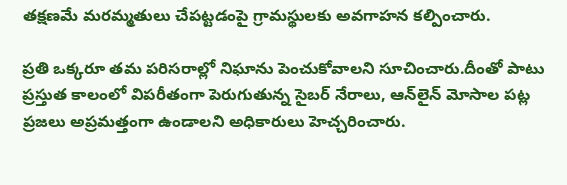తక్షణమే మరమ్మతులు చేపట్టడంపై గ్రామస్థులకు అవగాహన కల్పించారు.

ప్రతి ఒక్కరూ తమ పరిసరాల్లో నిఘాను పెంచుకోవాలని సూచించారు.దీంతో పాటు ప్రస్తుత కాలంలో విపరీతంగా పెరుగుతున్న సైబర్ నేరాలు, ఆన్‌లైన్ మోసాల పట్ల ప్రజలు అప్రమత్తంగా ఉండాలని అధికారులు హెచ్చరించారు.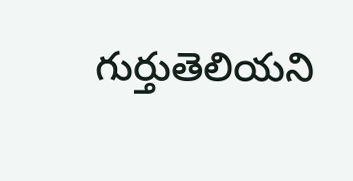గుర్తుతెలియని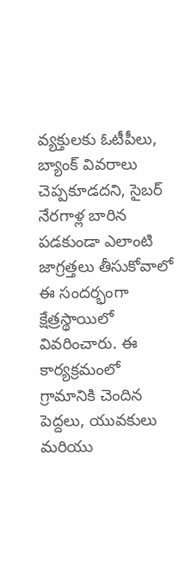వ్యక్తులకు ఓటీపీలు, బ్యాంక్ వివరాలు చెప్పకూడదని, సైబర్ నేరగాళ్ల బారిన పడకుండా ఎలాంటి జాగ్రత్తలు తీసుకోవాలో ఈ సందర్భంగా క్షేత్రస్థాయిలో వివరించారు. ఈ కార్యక్రమంలో గ్రామానికి చెందిన పెద్దలు, యువకులు మరియు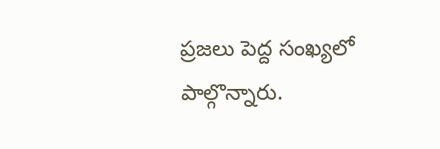ప్రజలు పెద్ద సంఖ్యలో పాల్గొన్నారు.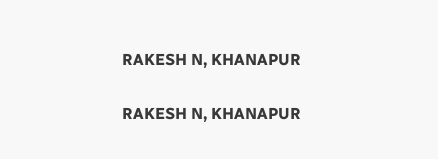RAKESH N, KHANAPUR

RAKESH N, KHANAPUR